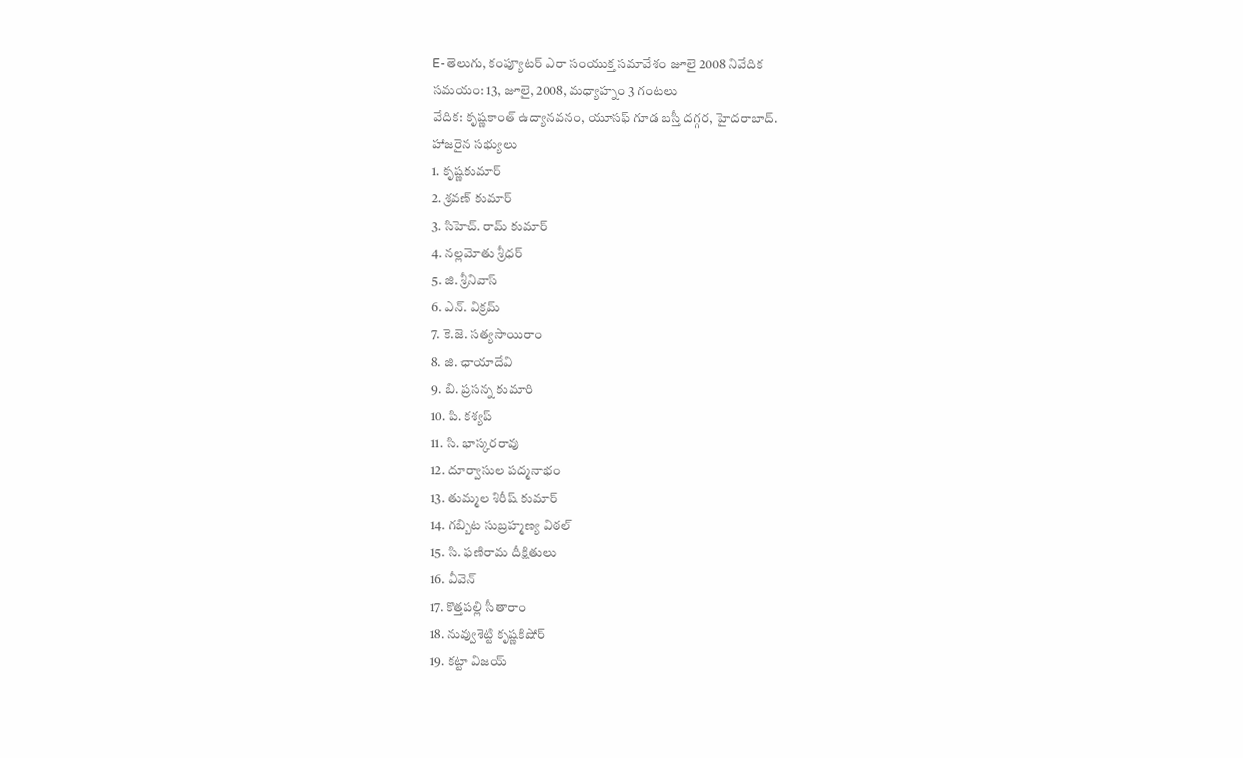E-తెలుగు, కంప్యూటర్ ఎరా సంయుక్త సమావేశం జూలై 2008 నివేదిక
సమయం: 13, జూలై, 2008, మధ్యాహ్నం 3 గంటలు
వేదిక: కృష్ణకాంత్ ఉద్యానవనం, యూసఫ్ గూడ బస్తీ దగ్గర, హైదరాబాద్.
హాజరైన సభ్యులు
1. కృష్ణకుమార్
2. శ్రవణ్ కుమార్
3. సిహెచ్. రామ్ కుమార్
4. నల్లమోతు శ్రీధర్
5. జి. శ్రీనివాస్
6. ఎన్. విక్రమ్
7. కె.జె. సత్యసాయిరాం
8. జి. ఛాయాదేవి
9. బి. ప్రసన్న కుమారి
10. పి. కశ్యప్
11. సి. భాస్కరరావు
12. దూర్వాసుల పద్మనాభం
13. తుమ్మల శిరీష్ కుమార్
14. గబ్బిట సుబ్రహ్మణ్య విఠల్
15. సి. ఫణిరామ దీక్షితులు
16. వీవెన్
17. కొత్తపల్లి సీతారాం
18. నువ్వుశెట్టి కృష్ణకిషోర్
19. కట్టా విజయ్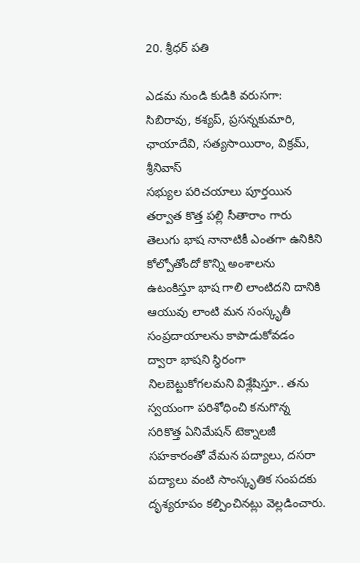20. శ్రీధర్ పతి

ఎడమ నుండి కుడికి వరుసగా: సిబిరావు, కశ్యప్, ప్రసన్నకుమారి, ఛాయాదేవి, సత్యసాయిరాం, విక్రమ్, శ్రీనివాస్
సభ్యుల పరిచయాలు పూర్తయిన తర్వాత కొత్త పల్లి సీతారాం గారు తెలుగు భాష నానాటికీ ఎంతగా ఉనికిని కోల్పోతోందో కొన్ని అంశాలను ఉటంకిస్తూ భాష గాలి లాంటిదని దానికి ఆయువు లాంటి మన సంస్కృతీ సంప్రదాయాలను కాపాడుకోవడం ద్వారా భాషని స్థిరంగా నిలబెట్టుకోగలమని విశ్లేషిస్తూ.. తను స్వయంగా పరిశోధించి కనుగొన్న సరికొత్త ఏనిమేషన్ టెక్నాలజీ సహకారంతో వేమన పద్యాలు, దసరా పద్యాలు వంటి సాంస్కృతిక సంపదకు దృశ్యరూపం కల్పించినట్లు వెల్లడించారు.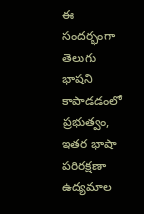ఈ సందర్భంగా తెలుగు భాషని కాపాడడంలో ప్రభుత్వం, ఇతర భాషా పరిరక్షణా ఉద్యమాల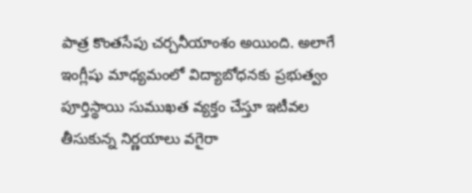పాత్ర కొంతసేపు చర్చనీయాంశం అయింది. అలాగే ఇంగ్లీషు మాధ్యమంలో విద్యాబోధనకు ప్రభుత్వం పూర్తిస్థాయి సుముఖత వ్యక్తం చేస్తూ ఇటీవల తీసుకున్న నిర్ణయాలు వగైరా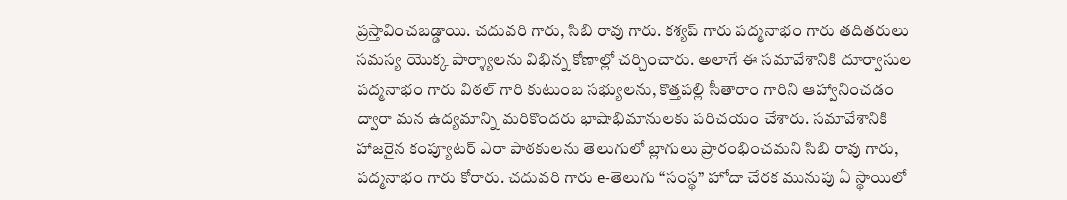ప్రస్తావించబడ్డాయి. చదువరి గారు, సిబి రావు గారు. కశ్యప్ గారు పద్మనాభం గారు తదితరులు సమస్య యొక్క పార్శ్యాలను విభిన్న కోణాల్లో చర్చించారు. అలాగే ఈ సమావేశానికి దూర్వాసుల పద్మనాభం గారు విఠల్ గారి కుటుంబ సభ్యులను, కొత్తపల్లి సీతారాం గారిని ఆహ్వానించడం ద్వారా మన ఉద్యమాన్ని మరికొందరు భాషాభిమానులకు పరిచయం చేశారు. సమావేశానికి హాజరైన కంప్యూటర్ ఎరా పాఠకులను తెలుగులో బ్లాగులు ప్రారంభించమని సిబి రావు గారు, పద్మనాభం గారు కోరారు. చదువరి గారు e-తెలుగు “సంస్థ” హోదా చేరక మునుపు ఏ స్థాయిలో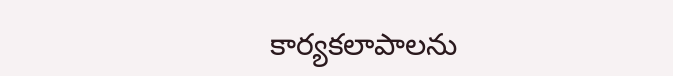కార్యకలాపాలను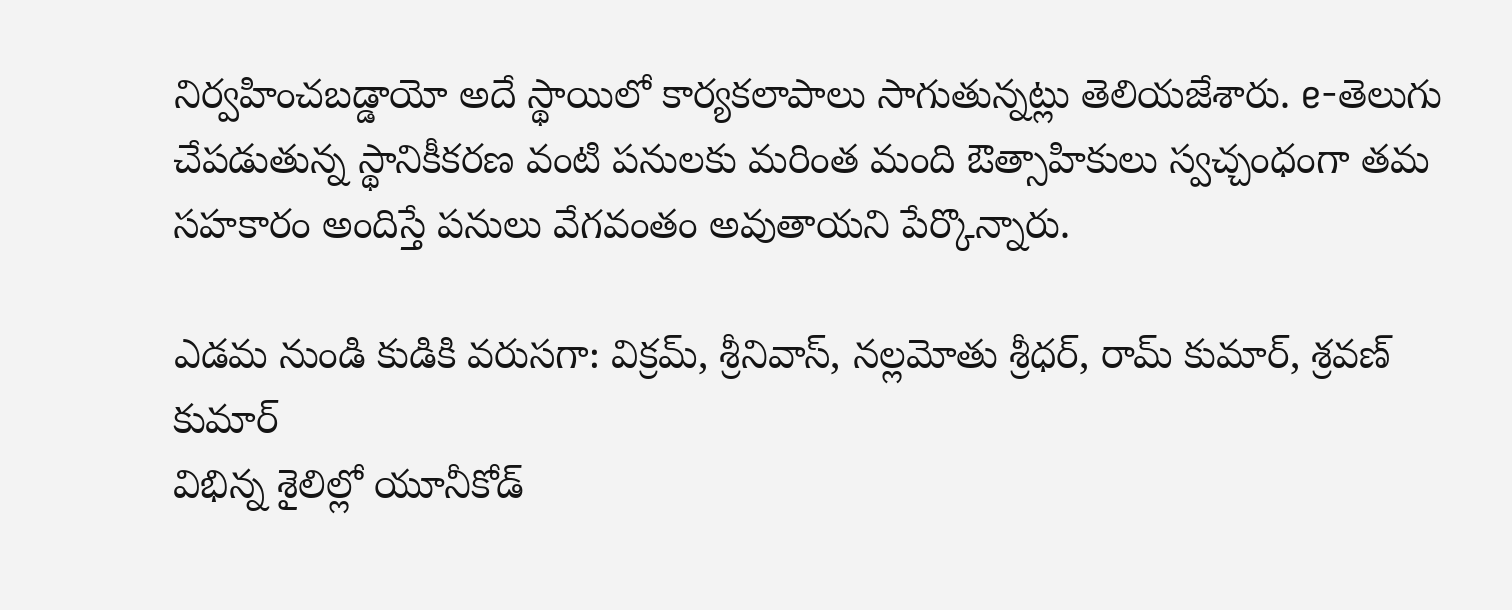నిర్వహించబడ్డాయో అదే స్థాయిలో కార్యకలాపాలు సాగుతున్నట్లు తెలియజేశారు. e-తెలుగు చేపడుతున్న స్థానికీకరణ వంటి పనులకు మరింత మంది ఔత్సాహికులు స్వచ్చంధంగా తమ సహకారం అందిస్తే పనులు వేగవంతం అవుతాయని పేర్కొన్నారు.

ఎడమ నుండి కుడికి వరుసగా: విక్రమ్, శ్రీనివాస్, నల్లమోతు శ్రీధర్, రామ్ కుమార్, శ్రవణ్ కుమార్
విభిన్న శైలిల్లో యూనీకోడ్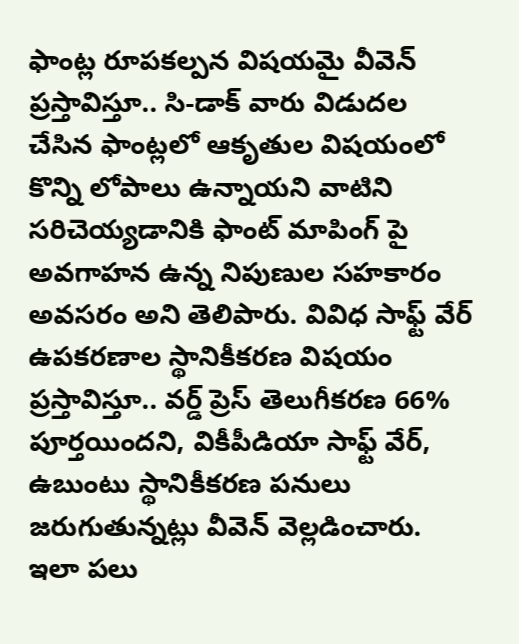ఫాంట్ల రూపకల్పన విషయమై వీవెన్ ప్రస్తావిస్తూ.. సి-డాక్ వారు విడుదల చేసిన ఫాంట్లలో ఆకృతుల విషయంలో కొన్ని లోపాలు ఉన్నాయని వాటిని సరిచెయ్యడానికి ఫాంట్ మాపింగ్ పై అవగాహన ఉన్న నిపుణుల సహకారం అవసరం అని తెలిపారు. వివిధ సాఫ్ట్ వేర్ ఉపకరణాల స్థానికీకరణ విషయం ప్రస్తావిస్తూ.. వర్డ్ ప్రెస్ తెలుగీకరణ 66% పూర్తయిందని, వికీపీడియా సాఫ్ట్ వేర్, ఉబుంటు స్థానికీకరణ పనులు జరుగుతున్నట్లు వీవెన్ వెల్లడించారు. ఇలా పలు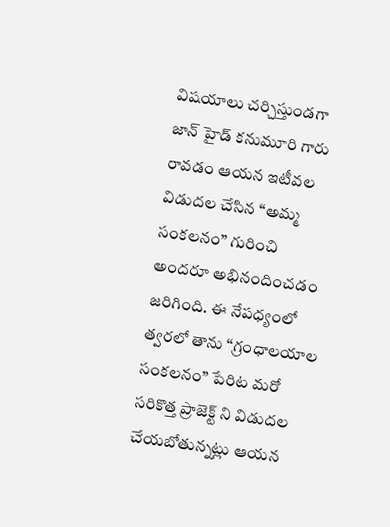విషయాలు చర్చిస్తుండగా జాన్ హైడ్ కనుమూరి గారు రావడం ఆయన ఇటీవల విడుదల చేసిన “అమ్మ సంకలనం” గురించి అందరూ అభినందించడం జరిగింది. ఈ నేపధ్యంలో త్వరలో తాను “గ్రంధాలయాల సంకలనం” పేరిట మరో సరికొత్త ప్రాజెక్ట్ ని విడుదల చేయబోతున్నట్లు ఆయన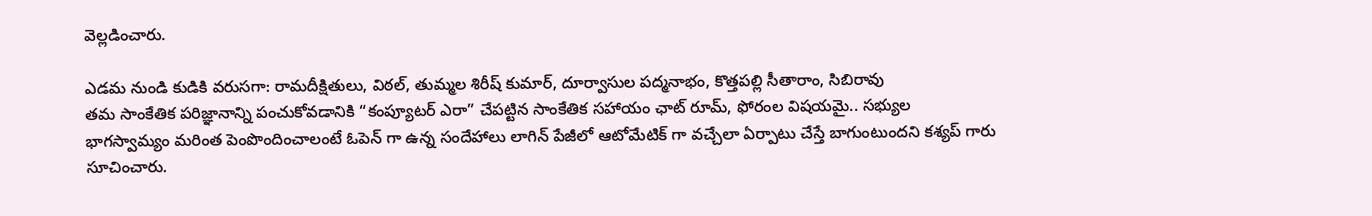వెల్లడించారు.

ఎడమ నుండి కుడికి వరుసగా: రామదీక్షితులు, విఠల్, తుమ్మల శిరీష్ కుమార్, దూర్వాసుల పద్మనాభం, కొత్తపల్లి సీతారాం, సిబిరావు
తమ సాంకేతిక పరిజ్ఞానాన్ని పంచుకోవడానికి “కంప్యూటర్ ఎరా” చేపట్టిన సాంకేతిక సహాయం ఛాట్ రూమ్, ఫోరంల విషయమై.. సభ్యుల భాగస్వామ్యం మరింత పెంపొందించాలంటే ఓపెన్ గా ఉన్న సందేహాలు లాగిన్ పేజీలో ఆటోమేటిక్ గా వచ్చేలా ఏర్పాటు చేస్తే బాగుంటుందని కశ్యప్ గారు సూచించారు.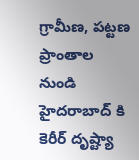గ్రామీణ, పట్టణ ప్రాంతాల నుండి హైదరాబాద్ కి కెరీర్ దృష్ట్యా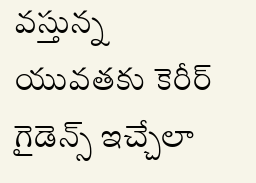వస్తున్న యువతకు కెరీర్ గైడెన్స్ ఇచ్చేలా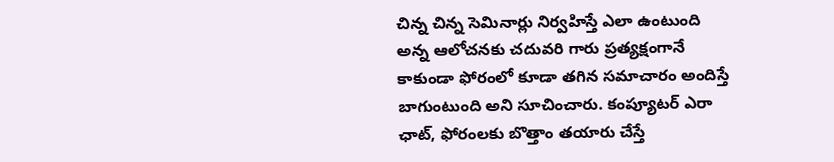చిన్న చిన్న సెమినార్లు నిర్వహిస్తే ఎలా ఉంటుంది అన్న ఆలోచనకు చదువరి గారు ప్రత్యక్షంగానే కాకుండా ఫోరంలో కూడా తగిన సమాచారం అందిస్తే బాగుంటుంది అని సూచించారు. కంప్యూటర్ ఎరా ఛాట్, ఫోరంలకు బొత్తాం తయారు చేస్తే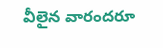వీలైన వారందరూ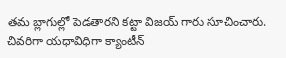తమ బ్లాగుల్లో పెడతారని కట్టా విజయ్ గారు సూచించారు.
చివరిగా యధావిధిగా క్యాంటీన్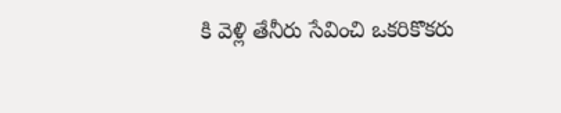కి వెళ్లి తేనీరు సేవించి ఒకరికొకరు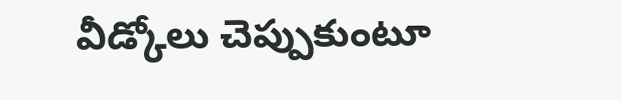వీడ్కోలు చెప్పుకుంటూ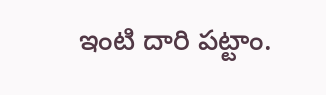ఇంటి దారి పట్టాం.